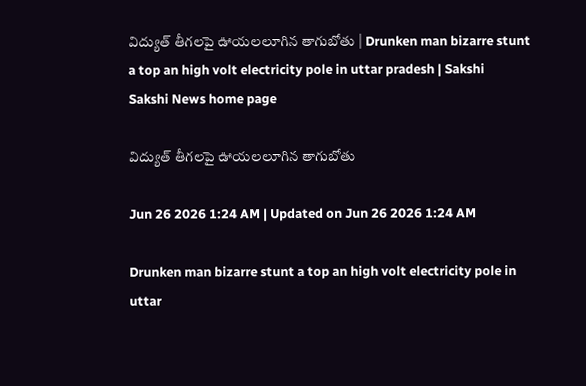విద్యుత్‌ తీగలపై ఊయలలూగిన తాగుబోతు | Drunken man bizarre stunt a top an high volt electricity pole in uttar pradesh | Sakshi
Sakshi News home page

విద్యుత్‌ తీగలపై ఊయలలూగిన తాగుబోతు

Jun 26 2026 1:24 AM | Updated on Jun 26 2026 1:24 AM

Drunken man bizarre stunt a top an high volt electricity pole in uttar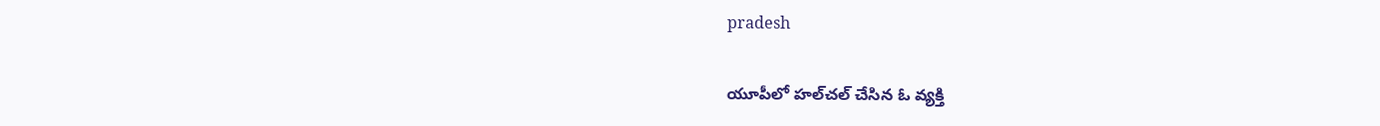pradesh

యూపీలో హల్‌చల్‌ చేసిన ఓ వ్యక్తి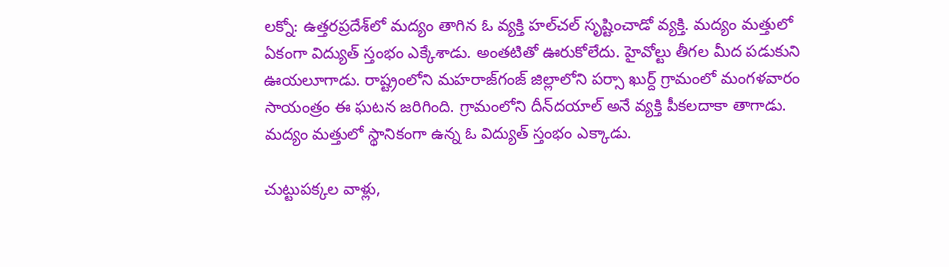లక్నో: ఉత్తరప్రదేశ్‌లో మద్యం తాగిన ఓ వ్యక్తి హల్‌చల్‌ సృష్టించాడో వ్యక్తి. మద్యం మత్తులో ఏకంగా విద్యుత్‌ స్తంభం ఎక్కేశాడు. అంతటితో ఊరుకోలేదు. హైవోల్టు తీగల మీద పడుకుని ఊయలూగాడు. రాష్ట్రంలోని మహరాజ్‌గంజ్‌ జిల్లాలోని పర్సా ఖుర్ద్‌ గ్రామంలో మంగళవారం సాయంత్రం ఈ ఘటన జరిగింది. గ్రామంలోని దీన్‌దయాల్‌ అనే వ్యక్తి పీకలదాకా తాగాడు. మద్యం మత్తులో స్థానికంగా ఉన్న ఓ విద్యుత్‌ స్తంభం ఎక్కాడు.

చుట్టుపక్కల వాళ్లు,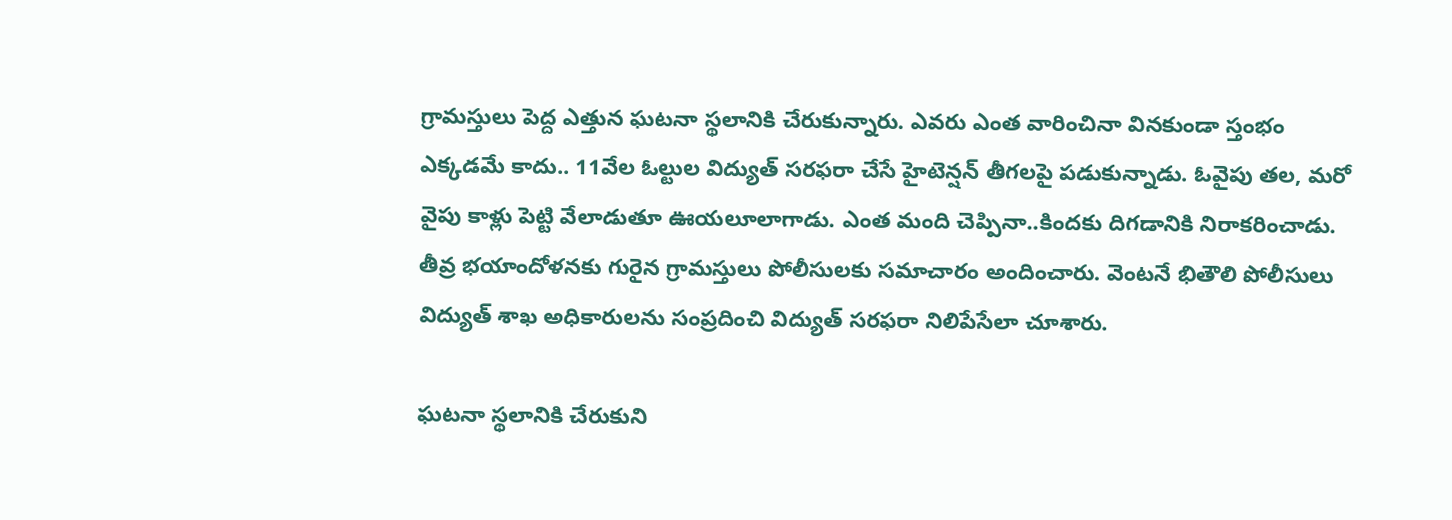గ్రామస్తులు పెద్ద ఎత్తున ఘటనా స్థలానికి చేరుకున్నారు. ఎవరు ఎంత వారించినా వినకుండా స్తంభం ఎక్కడమే కాదు.. 11వేల ఓల్టుల విద్యుత్‌ సరఫరా చేసే హైటెన్షన్‌ తీగలపై పడుకున్నాడు. ఓవైపు తల, మరో వైపు కాళ్లు పెట్టి వేలాడుతూ ఊయలూలాగాడు. ఎంత మంది చెప్పినా..కిందకు దిగడానికి నిరాకరించాడు. తీవ్ర భయాందోళనకు గురైన గ్రామస్తులు పోలీసులకు సమాచారం అందించారు. వెంటనే భితౌలి పోలీసులు విద్యుత్‌ శాఖ అధికారులను సంప్రదించి విద్యుత్‌ సరఫరా నిలిపేసేలా చూశారు.

ఘటనా స్థలానికి చేరుకుని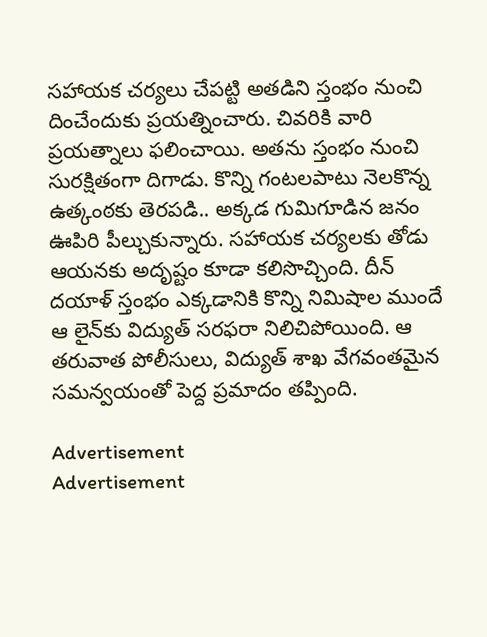సహాయక చర్యలు చేపట్టి అతడిని స్తంభం నుంచి దించేందుకు ప్రయత్నించారు. చివరికి వారి ప్రయత్నాలు ఫలించాయి. అతను స్తంభం నుంచి సురక్షితంగా దిగాడు. కొన్ని గంటలపాటు నెలకొన్న ఉత్కంఠకు తెరపడి.. అక్కడ గుమిగూడిన జనం ఊపిరి పీల్చుకున్నారు. సహాయక చర్యలకు తోడు ఆయనకు అదృష్టం కూడా కలిసొచ్చింది. దీన్‌ దయాళ్‌ స్తంభం ఎక్కడానికి కొన్ని నిమిషాల ముందే ఆ లైన్‌కు విద్యుత్‌ సరఫరా నిలిచిపోయింది. ఆ తరువాత పోలీసులు, విద్యుత్‌ శాఖ వేగవంతమైన సమన్వయంతో పెద్ద ప్రమాదం తప్పింది.

Advertisement
Advertisement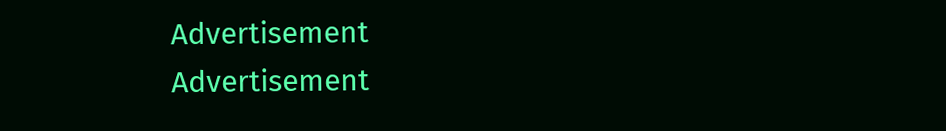Advertisement
Advertisement